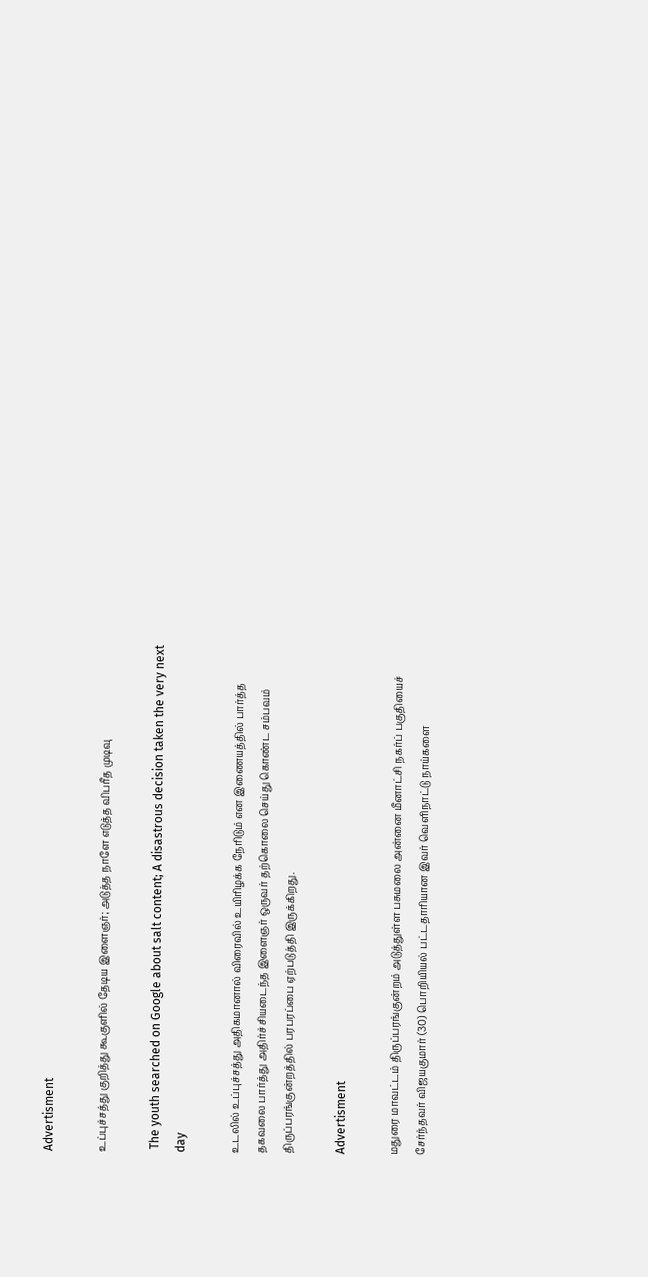Advertisment

உப்புச்சத்து குறித்து கூகுளில் தேடிய இளைஞர்; அடுத்த நாளே எடுத்த விபரீத முடிவு

 The youth searched on Google about salt content; A disastrous decision taken the very next day

உடலில் உப்புச்சத்து அதிகமானால் விரைவில் உயிரிழக்க நேரிடும் என இணையத்தில் பார்த்த தகவலை பார்த்து அதிர்ச்சியடைந்த இளைஞர் ஒருவர் தற்கொலை செய்து கொண்ட சம்பவம் திருப்பரங்குன்றத்தில் பரபரப்பை ஏற்படுத்தி இருக்கிறது.

Advertisment

மதுரை மாவட்டம் திருப்பரங்குன்றம் அடுத்துள்ள பசுமலை அன்னை மீனாட்சி நகர்ப் பகுதியைச் சேர்ந்தவர் விஜயகுமார் (30) பொறியியல் பட்டதாரியான இவர் வெளிநாட்டு நாய்களை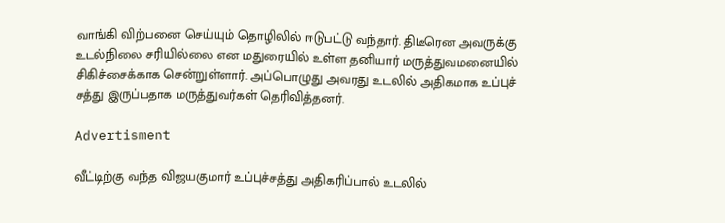வாங்கி விற்பனை செய்யும் தொழிலில் ஈடுபட்டு வந்தார். திடீரென அவருக்கு உடல்நிலை சரியில்லை என மதுரையில் உள்ள தனியார் மருத்துவமனையில் சிகிச்சைக்காக சென்றுள்ளார். அப்பொழுது அவரது உடலில் அதிகமாக உப்புச் சத்து இருப்பதாக மருத்துவர்கள் தெரிவித்தனர்.

Advertisment

வீட்டிற்கு வந்த விஜயகுமார் உப்புச்சத்து அதிகரிப்பால் உடலில்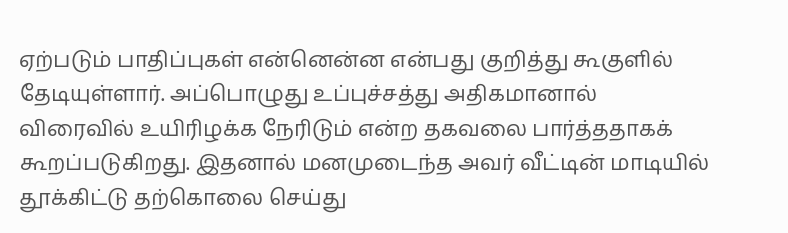ஏற்படும் பாதிப்புகள் என்னென்ன என்பது குறித்து கூகுளில் தேடியுள்ளார். அப்பொழுது உப்புச்சத்து அதிகமானால் விரைவில் உயிரிழக்க நேரிடும் என்ற தகவலை பார்த்ததாகக் கூறப்படுகிறது. இதனால் மனமுடைந்த அவர் வீட்டின் மாடியில் தூக்கிட்டு தற்கொலை செய்து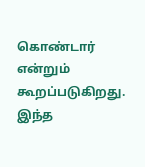கொண்டார் என்றும் கூறப்படுகிறது. இந்த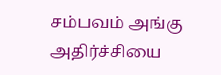சம்பவம் அங்கு அதிர்ச்சியை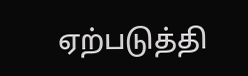ஏற்படுத்தி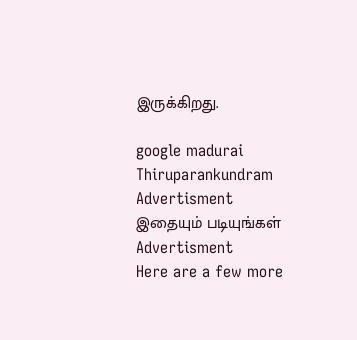இருக்கிறது.

google madurai Thiruparankundram
Advertisment
இதையும் படியுங்கள்
Advertisment
Here are a few more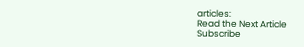articles:
Read the Next Article
Subscribe